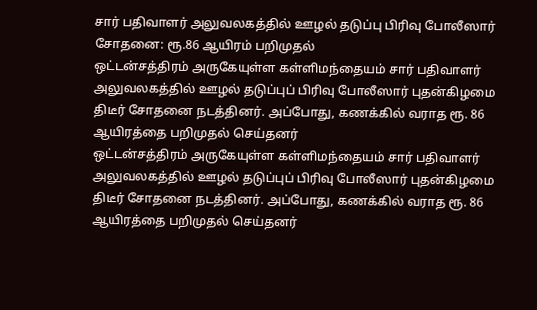சார் பதிவாளர் அலுவலகத்தில் ஊழல் தடுப்பு பிரிவு போலீஸார் சோதனை: ரூ.86 ஆயிரம் பறிமுதல்
ஒட்டன்சத்திரம் அருகேயுள்ள கள்ளிமந்தையம் சார் பதிவாளர் அலுவலகத்தில் ஊழல் தடுப்புப் பிரிவு போலீஸார் புதன்கிழமை திடீர் சோதனை நடத்தினர். அப்போது, கணக்கில் வராத ரூ. 86 ஆயிரத்தை பறிமுதல் செய்தனர்
ஒட்டன்சத்திரம் அருகேயுள்ள கள்ளிமந்தையம் சார் பதிவாளர் அலுவலகத்தில் ஊழல் தடுப்புப் பிரிவு போலீஸார் புதன்கிழமை திடீர் சோதனை நடத்தினர். அப்போது, கணக்கில் வராத ரூ. 86 ஆயிரத்தை பறிமுதல் செய்தனர்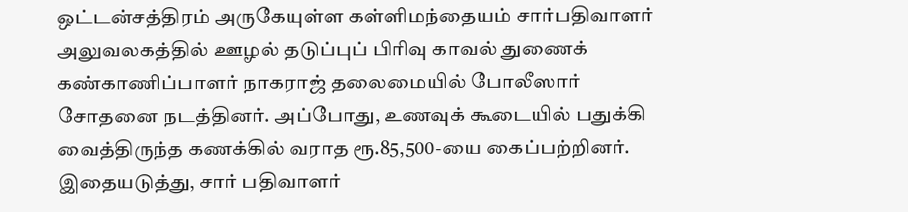ஒட்டன்சத்திரம் அருகேயுள்ள கள்ளிமந்தையம் சார்பதிவாளர் அலுவலகத்தில் ஊழல் தடுப்புப் பிரிவு காவல் துணைக் கண்காணிப்பாளர் நாகராஜ் தலைமையில் போலீஸார் சோதனை நடத்தினர். அப்போது, உணவுக் கூடையில் பதுக்கி வைத்திருந்த கணக்கில் வராத ரூ.85,500-யை கைப்பற்றினர்.
இதையடுத்து, சார் பதிவாளர்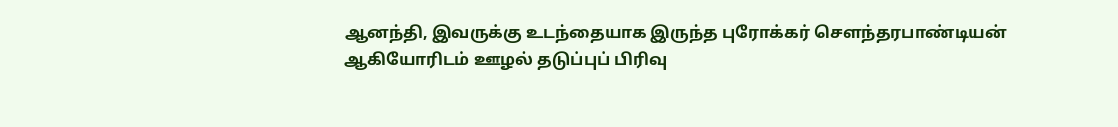ஆனந்தி, இவருக்கு உடந்தையாக இருந்த புரோக்கர் சௌந்தரபாண்டியன் ஆகியோரிடம் ஊழல் தடுப்புப் பிரிவு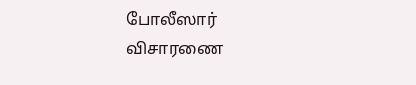போலீஸார் விசாரணை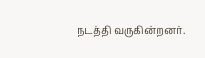நடத்தி வருகின்றனர்.